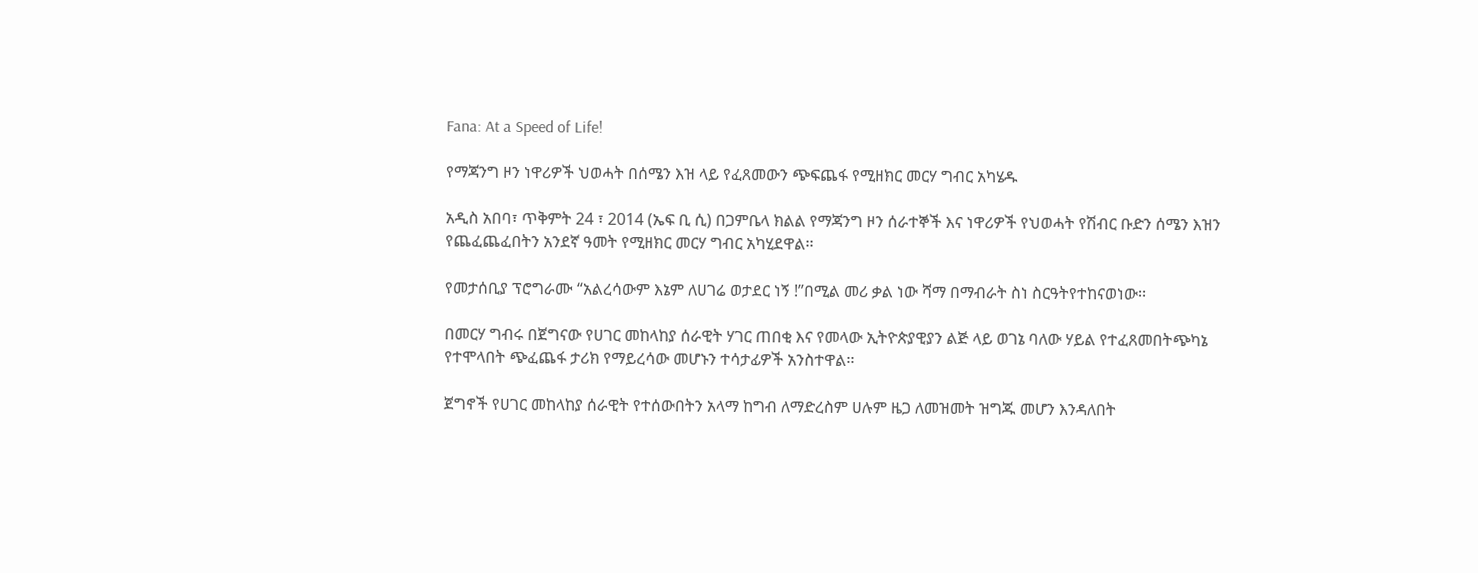Fana: At a Speed of Life!

የማጃንግ ዞን ነዋሪዎች ህወሓት በሰሜን እዝ ላይ የፈጸመውን ጭፍጨፋ የሚዘክር መርሃ ግብር አካሄዱ

አዲስ አበባ፣ ጥቅምት 24 ፣ 2014 (ኤፍ ቢ ሲ) በጋምቤላ ክልል የማጃንግ ዞን ሰራተኞች እና ነዋሪዎች የህወሓት የሽብር ቡድን ሰሜን እዝን የጨፈጨፈበትን አንደኛ ዓመት የሚዘክር መርሃ ግብር አካሂደዋል፡፡

የመታሰቢያ ፕሮግራሙ “አልረሳውም እኔም ለሀገሬ ወታደር ነኝ !”በሚል መሪ ቃል ነው ሻማ በማብራት ስነ ስርዓትየተከናወነው፡፡

በመርሃ ግብሩ በጀግናው የሀገር መከላከያ ሰራዊት ሃገር ጠበቂ እና የመላው ኢትዮጵያዊያን ልጅ ላይ ወገኔ ባለው ሃይል የተፈጸመበትጭካኔ የተሞላበት ጭፈጨፋ ታሪክ የማይረሳው መሆኑን ተሳታፊዎች አንስተዋል፡፡

ጀግኖች የሀገር መከላከያ ሰራዊት የተሰውበትን አላማ ከግብ ለማድረስም ሀሉም ዜጋ ለመዝመት ዝግጁ መሆን እንዳለበት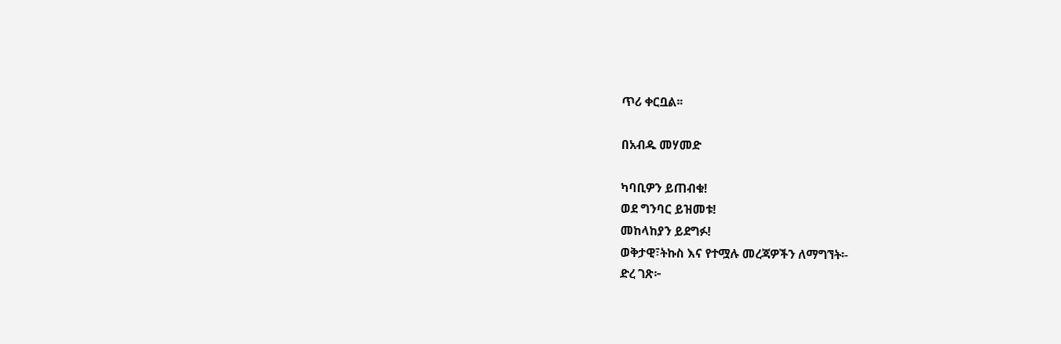ጥሪ ቀርቧል፡፡

በአብዱ መሃመድ

ካባቢዎን ይጠብቁ!
ወደ ግንባር ይዝመቱ!
መከላከያን ይደግፉ!
ወቅታዊ፣ትኩስ እና የተሟሉ መረጃዎችን ለማግኘት፡-
ድረ ገጽ፦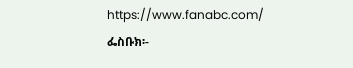https://www.fanabc.com/
ፌስቡክ፡-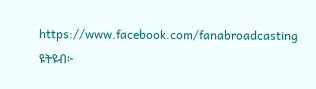https://www.facebook.com/fanabroadcasting
ዩትዩብ፦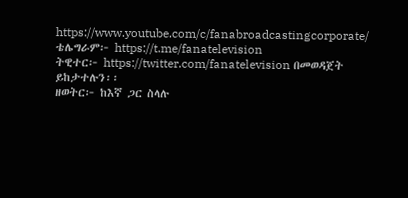https://www.youtube.com/c/fanabroadcastingcorporate/
ቴሌግራም፦ https://t.me/fanatelevision
ትዊተር፦ https://twitter.com/fanatelevision በመወዳጀት ይከታተሉን፡፡
ዘወትር፦ ከእኛ ጋር ስላሉ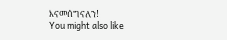እናመሰግናለን!
You might also like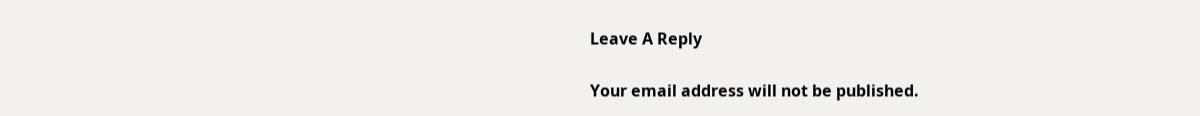Leave A Reply

Your email address will not be published.